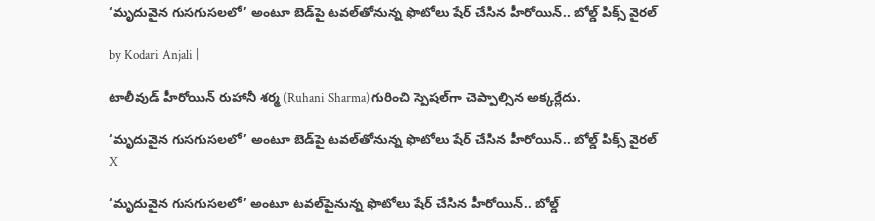‘మృదువైన గుసగుసలలో’ అంటూ బెడ్‌పై టవల్‌తోనున్న ఫొటోలు షేర్ చేసిన హీరోయిన్.. బోల్డ్ పిక్స్ వైరల్

by Kodari Anjali |

టాలీవుడ్ హీరోయిన్ రుహానీ శర్మ (Ruhani Sharma)గురించి స్పెషల్‌గా చెప్పాల్సిన అక్కర్లేదు.

‘మృదువైన గుసగుసలలో’ అంటూ బెడ్‌పై టవల్‌తోనున్న ఫొటోలు షేర్ చేసిన హీరోయిన్.. బోల్డ్ పిక్స్ వైరల్
X

‘మృదువైన గుసగుసలలో’ అంటూ టవల్‌పైనున్న ఫొటోలు షేర్ చేసిన హీరోయిన్.. బోల్డ్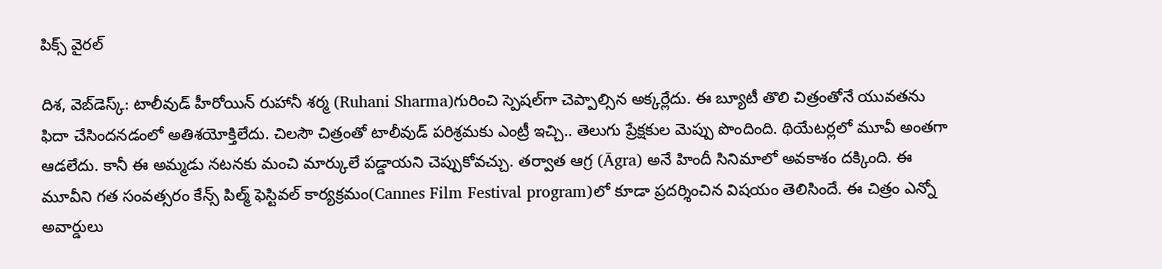పిక్స్ వైరల్

దిశ, వెబ్‌డెస్క్: టాలీవుడ్ హీరోయిన్ రుహానీ శర్మ (Ruhani Sharma)గురించి స్పెషల్‌గా చెప్పాల్సిన అక్కర్లేదు. ఈ బ్యూటీ తొలి చిత్రంతోనే యువతను ఫిదా చేసిందనడంలో అతిశయోక్తిలేదు. చిలసౌ చిత్రంతో టాలీవుడ్ పరిశ్రమకు ఎంట్రీ ఇచ్చి.. తెలుగు ప్రేక్షకుల మెప్పు పొందింది. థియేటర్లలో మూవీ అంతగా ఆడలేదు. కానీ ఈ అమ్మడు నటనకు మంచి మార్కులే పడ్డాయని చెప్పుకోవచ్చు. తర్వాత ఆగ్ర (Āgra) అనే హిందీ సినిమాలో అవకాశం దక్కింది. ఈ మూవీని గత సంవత్సరం కేన్స్ పిల్మ్ ఫెస్టివల్ కార్యక్రమం(Cannes Film Festival program)లో కూడా ప్రదర్శించిన విషయం తెలిసిందే. ఈ చిత్రం ఎన్నో అవార్డులు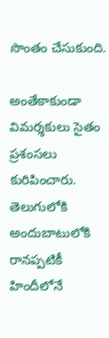సొంతం చేసుకుంది.

అంతేకాకుండా విమర్శకులు సైతం ప్రశంసలు కురిపించారు. తెలుగులోకి అందుబాటులోకి రానప్పటికీ హిందీలోనే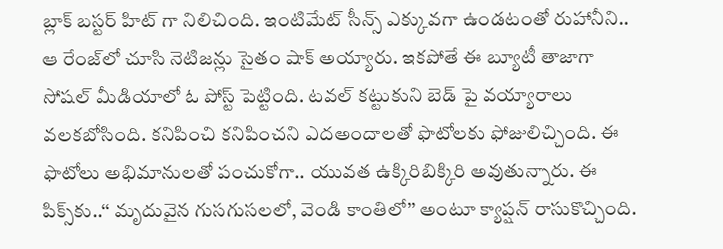బ్లాక్ బస్టర్ హిట్ గా నిలిచింది. ఇంటిమేట్ సీన్స్ ఎక్కువగా ఉండటంతో రుహానీని.. ఆ రేంజ్‌లో చూసి నెటిజన్లు సైతం షాక్ అయ్యారు. ఇకపోతే ఈ బ్యూటీ తాజాగా సోషల్ మీడియాలో ఓ పోస్ట్ పెట్టింది. టవల్ కట్టుకుని బెడ్ పై వయ్యారాలు వలకబోసింది. కనిపించి కనిపించని ఎదఅందాలతో ఫొటోలకు ఫోజులిచ్చింది. ఈ ఫొటోలు అభిమానులతో పంచుకోగా.. యువత ఉక్కిరిబిక్కిరి అవుతున్నారు. ఈ పిక్స్‌కు..‘‘ మృదువైన గుసగుసలలో, వెండి కాంతిలో’’ అంటూ క్యాప్షన్ రాసుకొచ్చింది.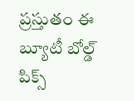ప్రస్తుతం ఈ బ్యూటీ బోల్డ్ పిక్స్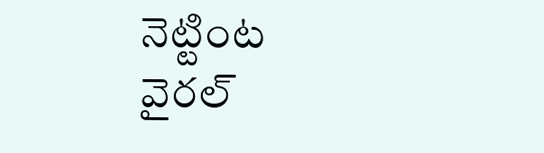నెట్టింట వైరల్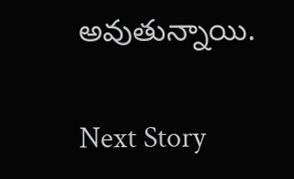అవుతున్నాయి.

Next Story